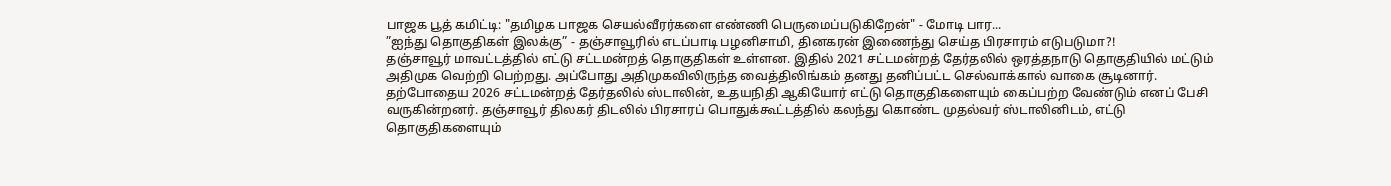பாஜக பூத் கமிட்டி: "தமிழக பாஜக செயல்வீரர்களை எண்ணி பெருமைப்படுகிறேன்" - மோடி பார...
”ஐந்து தொகுதிகள் இலக்கு” - தஞ்சாவூரில் எடப்பாடி பழனிசாமி, தினகரன் இணைந்து செய்த பிரசாரம் எடுபடுமா?!
தஞ்சாவூர் மாவட்டத்தில் எட்டு சட்டமன்றத் தொகுதிகள் உள்ளன. இதில் 2021 சட்டமன்றத் தேர்தலில் ஒரத்தநாடு தொகுதியில் மட்டும் அதிமுக வெற்றி பெற்றது. அப்போது அதிமுகவிலிருந்த வைத்திலிங்கம் தனது தனிப்பட்ட செல்வாக்கால் வாகை சூடினார்.
தற்போதைய 2026 சட்டமன்றத் தேர்தலில் ஸ்டாலின், உதயநிதி ஆகியோர் எட்டு தொகுதிகளையும் கைப்பற்ற வேண்டும் எனப் பேசி வருகின்றனர். தஞ்சாவூர் திலகர் திடலில் பிரசாரப் பொதுக்கூட்டத்தில் கலந்து கொண்ட முதல்வர் ஸ்டாலினிடம், எட்டு தொகுதிகளையும்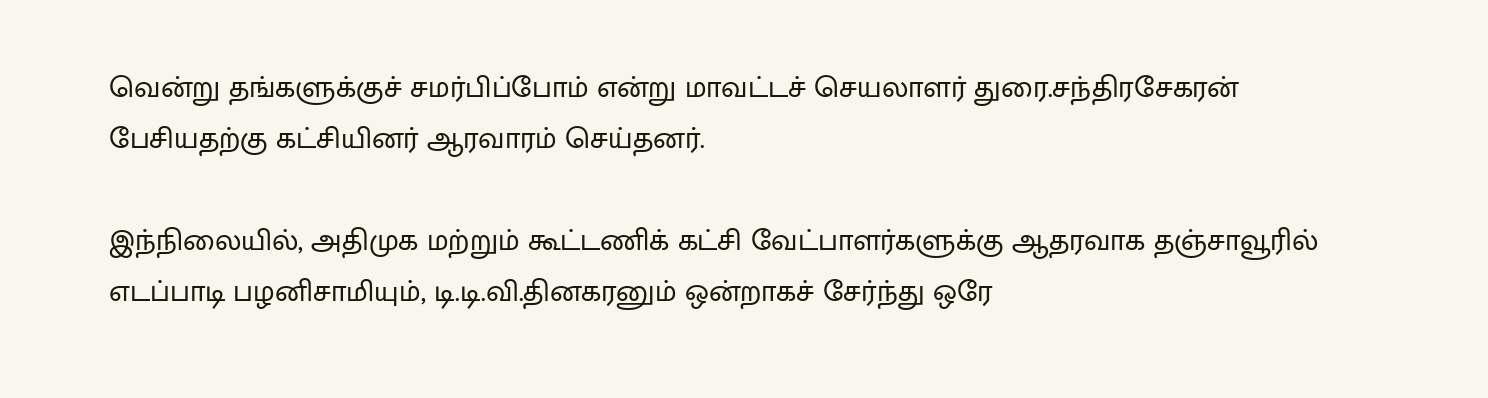வென்று தங்களுக்குச் சமர்பிப்போம் என்று மாவட்டச் செயலாளர் துரை.சந்திரசேகரன் பேசியதற்கு கட்சியினர் ஆரவாரம் செய்தனர்.

இந்நிலையில், அதிமுக மற்றும் கூட்டணிக் கட்சி வேட்பாளர்களுக்கு ஆதரவாக தஞ்சாவூரில் எடப்பாடி பழனிசாமியும், டி.டி.வி.தினகரனும் ஒன்றாகச் சேர்ந்து ஒரே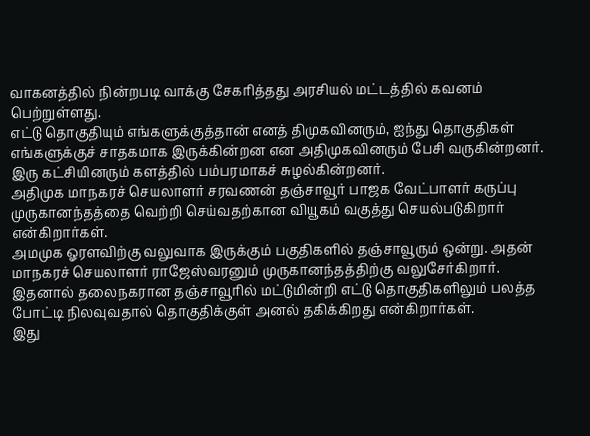வாகனத்தில் நின்றபடி வாக்கு சேகரித்தது அரசியல் மட்டத்தில் கவனம் பெற்றுள்ளது.
எட்டு தொகுதியும் எங்களுக்குத்தான் எனத் திமுகவினரும், ஐந்து தொகுதிகள் எங்களுக்குச் சாதகமாக இருக்கின்றன என அதிமுகவினரும் பேசி வருகின்றனர். இரு கட்சியினரும் களத்தில் பம்பரமாகச் சுழல்கின்றனர்.
அதிமுக மாநகரச் செயலாளர் சரவணன் தஞ்சாவூர் பாஜக வேட்பாளர் கருப்பு முருகானந்தத்தை வெற்றி செய்வதற்கான வியூகம் வகுத்து செயல்படுகிறார் என்கிறார்கள்.
அமமுக ஓரளவிற்கு வலுவாக இருக்கும் பகுதிகளில் தஞ்சாவூரும் ஒன்று. அதன் மாநகரச் செயலாளர் ராஜேஸ்வரனும் முருகானந்தத்திற்கு வலுசேர்கிறார். இதனால் தலைநகரான தஞ்சாவூரில் மட்டுமின்றி எட்டு தொகுதிகளிலும் பலத்த போட்டி நிலவுவதால் தொகுதிக்குள் அனல் தகிக்கிறது என்கிறார்கள்.
இது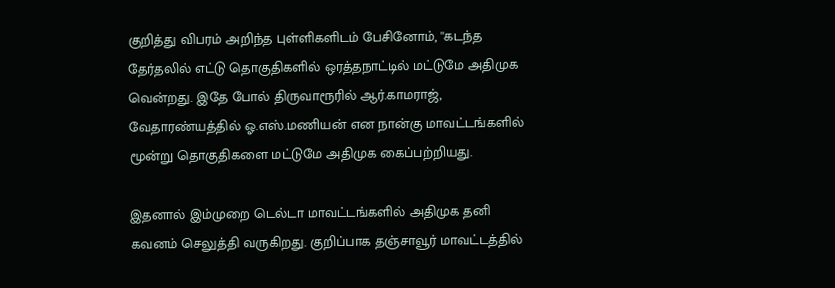குறித்து விபரம் அறிந்த புள்ளிகளிடம் பேசினோம், ''கடந்த தேர்தலில் எட்டு தொகுதிகளில் ஒரத்தநாட்டில் மட்டுமே அதிமுக வென்றது. இதே போல் திருவாரூரில் ஆர்.காமராஜ், வேதாரண்யத்தில் ஓ.எஸ்.மணியன் என நான்கு மாவட்டங்களில் மூன்று தொகுதிகளை மட்டுமே அதிமுக கைப்பற்றியது.

இதனால் இம்முறை டெல்டா மாவட்டங்களில் அதிமுக தனி கவனம் செலுத்தி வருகிறது. குறிப்பாக தஞ்சாவூர் மாவட்டத்தில்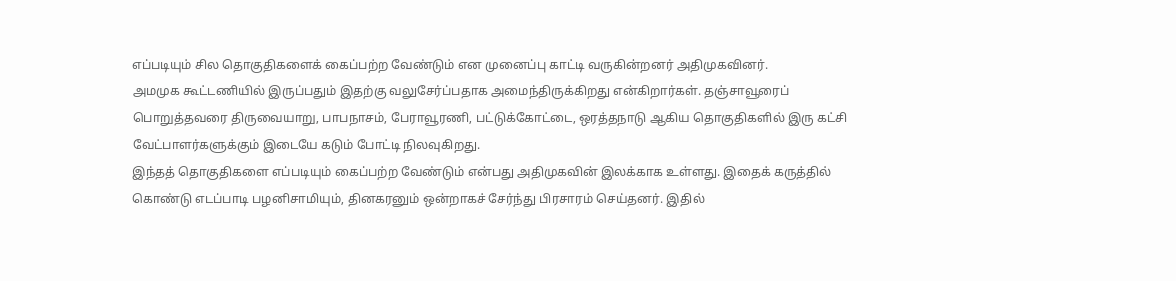எப்படியும் சில தொகுதிகளைக் கைப்பற்ற வேண்டும் என முனைப்பு காட்டி வருகின்றனர் அதிமுகவினர்.
அமமுக கூட்டணியில் இருப்பதும் இதற்கு வலுசேர்ப்பதாக அமைந்திருக்கிறது என்கிறார்கள். தஞ்சாவூரைப் பொறுத்தவரை திருவையாறு, பாபநாசம், பேராவூரணி, பட்டுக்கோட்டை, ஒரத்தநாடு ஆகிய தொகுதிகளில் இரு கட்சி வேட்பாளர்களுக்கும் இடையே கடும் போட்டி நிலவுகிறது.
இந்தத் தொகுதிகளை எப்படியும் கைப்பற்ற வேண்டும் என்பது அதிமுகவின் இலக்காக உள்ளது. இதைக் கருத்தில் கொண்டு எடப்பாடி பழனிசாமியும், தினகரனும் ஒன்றாகச் சேர்ந்து பிரசாரம் செய்தனர். இதில்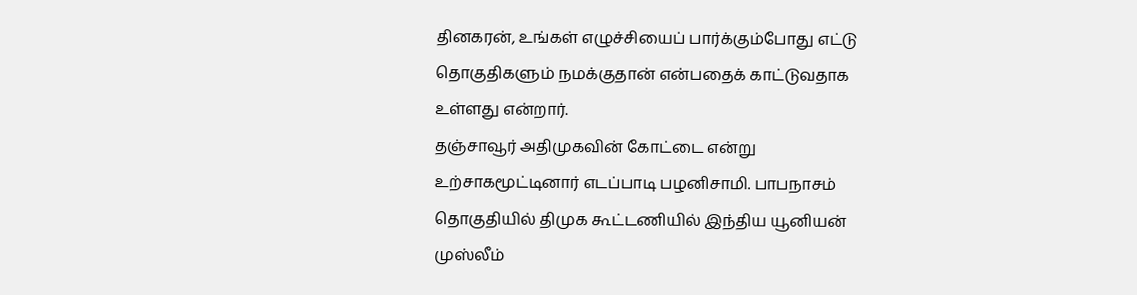தினகரன், உங்கள் எழுச்சியைப் பார்க்கும்போது எட்டு தொகுதிகளும் நமக்குதான் என்பதைக் காட்டுவதாக உள்ளது என்றார்.
தஞ்சாவூர் அதிமுகவின் கோட்டை என்று உற்சாகமூட்டினார் எடப்பாடி பழனிசாமி. பாபநாசம் தொகுதியில் திமுக கூட்டணியில் இந்திய யூனியன் முஸ்லீம்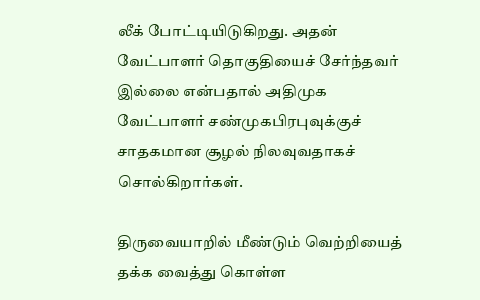லீக் போட்டியிடுகிறது. அதன் வேட்பாளர் தொகுதியைச் சேர்ந்தவர் இல்லை என்பதால் அதிமுக வேட்பாளர் சண்முகபிரபுவுக்குச் சாதகமான சூழல் நிலவுவதாகச் சொல்கிறார்கள்.

திருவையாறில் மீண்டும் வெற்றியைத் தக்க வைத்து கொள்ள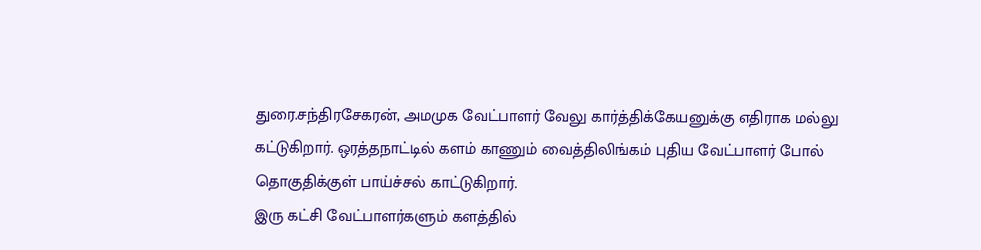துரை.சந்திரசேகரன், அமமுக வேட்பாளர் வேலு கார்த்திக்கேயனுக்கு எதிராக மல்லு கட்டுகிறார். ஒரத்தநாட்டில் களம் காணும் வைத்திலிங்கம் புதிய வேட்பாளர் போல் தொகுதிக்குள் பாய்ச்சல் காட்டுகிறார்.
இரு கட்சி வேட்பாளர்களும் களத்தில்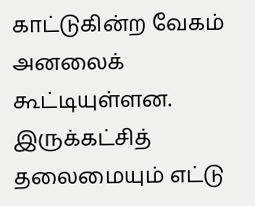காட்டுகின்ற வேகம் அனலைக் கூட்டியுள்ளன. இருக்கட்சித் தலைமையும் எட்டு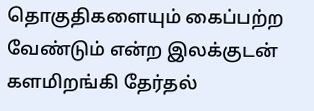தொகுதிகளையும் கைப்பற்ற வேண்டும் என்ற இலக்குடன் களமிறங்கி தேர்தல்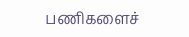பணிகளைச்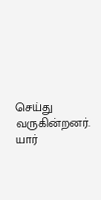செய்து வருகின்றனர். யார்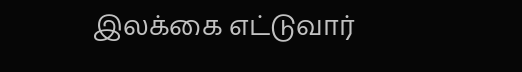இலக்கை எட்டுவார்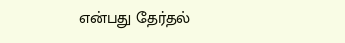என்பது தேர்தல்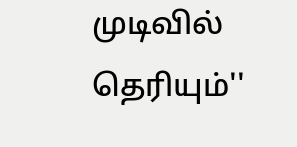முடிவில் தெரியும்''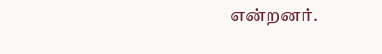என்றனர்.